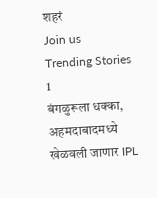शहरं
Join us
Trending Stories
1
बंगळुरूला धक्का, अहमदाबादमध्ये खेळवली जाणार IPL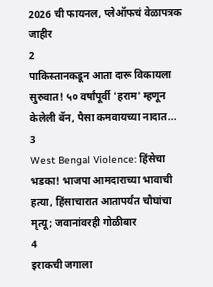2026 ची फायनल, प्लेऑफचं वेळापत्रक जाहीर
2
पाकिस्तानकडून आता दारू विकायला सुरुवात! ५० वर्षांपूर्वी 'हराम' म्हणून केलेली बॅन, पैसा कमवायच्या नादात...
3
West Bengal Violence: हिंसेचा भडका! भाजपा आमदाराच्या भावाची हत्या, हिंसाचारात आतापर्यंत चौघांचा मृत्यू; जवानांवरही गोळीबार
4
इराकची जगाला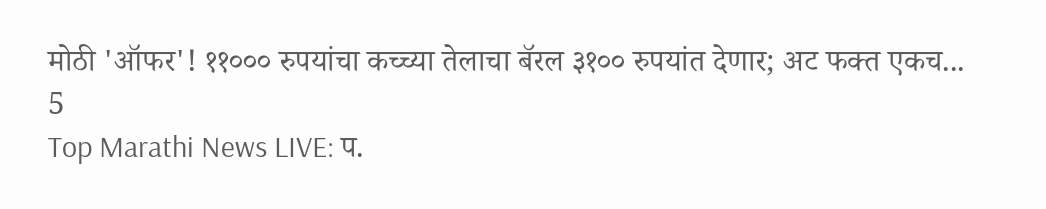मोठी 'ऑफर'! ११००० रुपयांचा कच्च्या तेलाचा बॅरल ३१०० रुपयांत देणार; अट फक्त एकच...
5
Top Marathi News LIVE: प.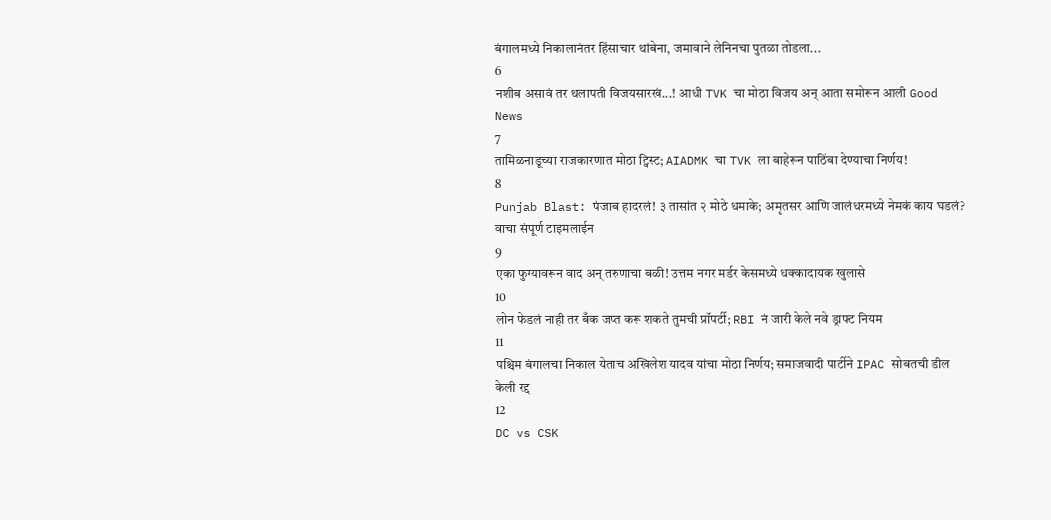बंगालमध्ये निकालानंतर हिंसाचार थांबेना, जमावाने लेनिनचा पुतळा तोडला...
6
नशीब असावं तर थलापती विजयसारखं...! आधी TVK चा मोठा विजय अन् आता समोरून आली Good News
7
तामिळनाडूच्या राजकारणात मोठा ट्विस्ट; AIADMK चा TVK ला बाहेरून पाठिंबा देण्याचा निर्णय!
8
Punjab Blast: पंजाब हादरलं! ३ तासांत २ मोठे धमाके; अमृतसर आणि जालंधरमध्ये नेमकं काय घडलं? वाचा संपूर्ण टाइमलाईन
9
एका फुग्यावरून वाद अन् तरुणाचा बळी! उत्तम नगर मर्डर केसमध्ये धक्कादायक खुलासे
10
लोन फेडलं नाही तर बँक जप्त करू शकते तुमची प्रॉपर्टी; RBI नं जारी केले नवे ड्राफ्ट नियम
11
पश्चिम बंगालचा निकाल येताच अखिलेश यादव यांचा मोठा निर्णय; समाजवादी पार्टीने IPAC सोबतची डील केली रद्द
12
DC vs CSK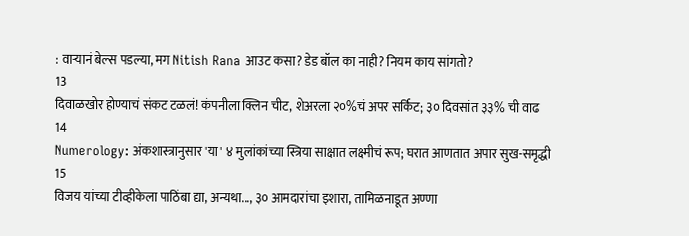: वाऱ्यानं बेल्स पडल्या, मग Nitish Rana आउट कसा? डेड बॉल का नाही? नियम काय सांगतो?
13
दिवाळखोर होण्याचं संकट टळलं! कंपनीला क्लिन चीट, शेअरला २०%चं अपर सर्किट; ३० दिवसांत ३३% ची वाढ
14
Numerology: अंकशास्त्रानुसार 'या' ४ मुलांकांच्या स्त्रिया साक्षात लक्ष्मीचं रूप; घरात आणतात अपार सुख-समृद्धी
15
विजय यांच्या टीव्हीकेला पाठिंबा द्या, अन्यथा..., ३० आमदारांचा इशारा, तामिळनाडूत अण्णा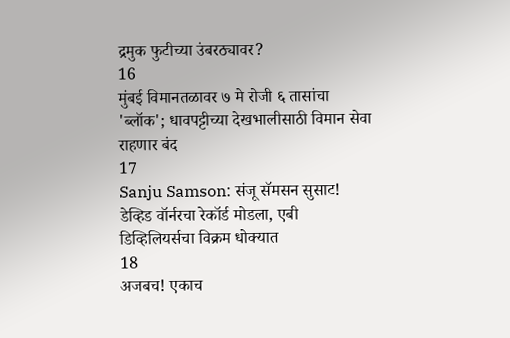द्रमुक फुटीच्या उंबरठ्यावर?
16
मुंबई विमानतळावर ७ मे रोजी ६ तासांचा 'ब्लॉक'; धावपट्टीच्या देखभालीसाठी विमान सेवा राहणार बंद
17
Sanju Samson: संजू सॅमसन सुसाट! डेव्हिड वॉर्नरचा रेकॉर्ड मोडला, एबी डिव्हिलियर्सचा विक्रम धोक्यात
18
अजबच! एकाच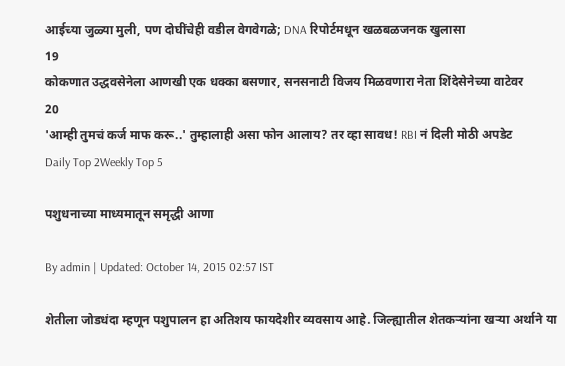आईच्या जुळ्या मुली, पण दोघींचेही वडील वेगवेगळे; DNA रिपोर्टमधून खळबळजनक खुलासा
19
कोकणात उद्धवसेनेला आणखी एक धक्का बसणार, सनसनाटी विजय मिळवणारा नेता शिंदेसेनेच्या वाटेवर
20
'आम्ही तुमचं कर्ज माफ करू..' तुम्हालाही असा फोन आलाय? तर व्हा सावध! RBI नं दिली मोठी अपडेट
Daily Top 2Weekly Top 5

पशुधनाच्या माध्यमातून समृद्धी आणा

By admin | Updated: October 14, 2015 02:57 IST

शेतीला जोडधंदा म्हणून पशुपालन हा अतिशय फायदेशीर व्यवसाय आहे. जिल्ह्यातील शेतकऱ्यांना खऱ्या अर्थाने या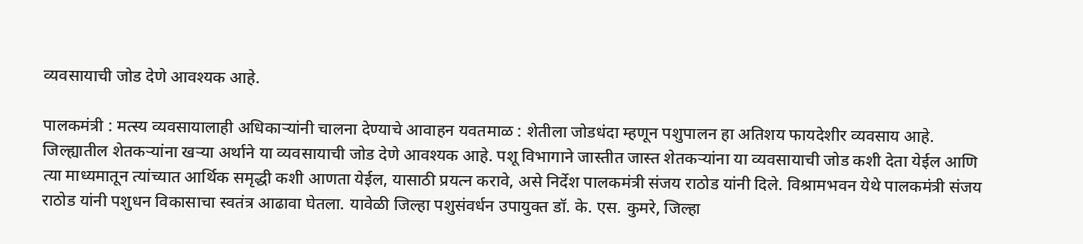व्यवसायाची जोड देणे आवश्यक आहे.

पालकमंत्री : मत्स्य व्यवसायालाही अधिकाऱ्यांनी चालना देण्याचे आवाहन यवतमाळ : शेतीला जोडधंदा म्हणून पशुपालन हा अतिशय फायदेशीर व्यवसाय आहे. जिल्ह्यातील शेतकऱ्यांना खऱ्या अर्थाने या व्यवसायाची जोड देणे आवश्यक आहे. पशू विभागाने जास्तीत जास्त शेतकऱ्यांना या व्यवसायाची जोड कशी देता येईल आणि त्या माध्यमातून त्यांच्यात आर्थिक समृद्धी कशी आणता येईल, यासाठी प्रयत्न करावे, असे निर्देश पालकमंत्री संजय राठोड यांनी दिले. विश्रामभवन येथे पालकमंत्री संजय राठोड यांनी पशुधन विकासाचा स्वतंत्र आढावा घेतला. यावेळी जिल्हा पशुसंवर्धन उपायुक्त डॉ. के. एस. कुमरे, जिल्हा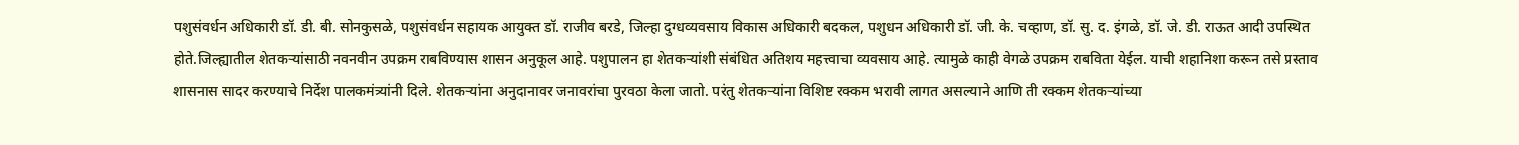पशुसंवर्धन अधिकारी डॉ. डी. बी. सोनकुसळे, पशुसंवर्धन सहायक आयुक्त डॉ. राजीव बरडे, जिल्हा दुग्धव्यवसाय विकास अधिकारी बदकल, पशुधन अधिकारी डॉ. जी. के. चव्हाण, डॉ. सु. द. इंगळे, डॉ. जे. डी. राऊत आदी उपस्थित होते.जिल्ह्यातील शेतकऱ्यांसाठी नवनवीन उपक्रम राबविण्यास शासन अनुकूल आहे. पशुपालन हा शेतकऱ्यांशी संबंधित अतिशय महत्त्वाचा व्यवसाय आहे. त्यामुळे काही वेगळे उपक्रम राबविता येईल. याची शहानिशा करून तसे प्रस्ताव शासनास सादर करण्याचे निर्देश पालकमंत्र्यांनी दिले. शेतकऱ्यांना अनुदानावर जनावरांचा पुरवठा केला जातो. परंतु शेतकऱ्यांना विशिष्ट रक्कम भरावी लागत असल्याने आणि ती रक्कम शेतकऱ्यांच्या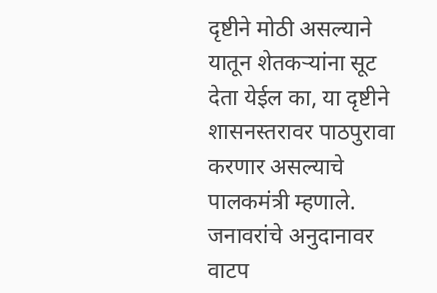दृष्टीने मोठी असल्याने यातून शेतकऱ्यांना सूट देता येईल का, या दृष्टीने शासनस्तरावर पाठपुरावा करणार असल्याचे पालकमंत्री म्हणाले. जनावरांचे अनुदानावर वाटप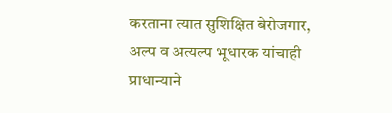करताना त्यात सुशिक्षित बेरोजगार, अल्प व अत्यल्प भूधारक यांचाही प्राधान्याने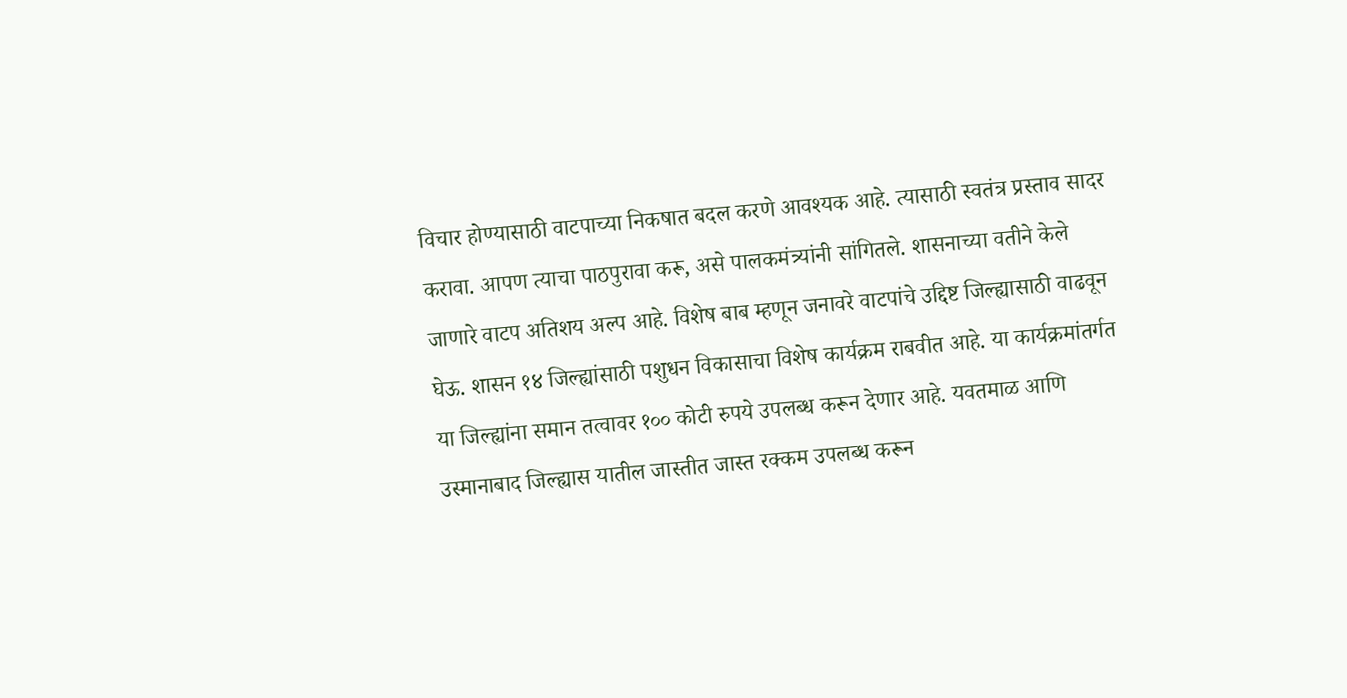विचार होण्यासाठी वाटपाच्या निकषात बदल करणे आवश्यक आहे. त्यासाठी स्वतंत्र प्रस्ताव सादर करावा. आपण त्याचा पाठपुरावा करू, असे पालकमंत्र्यांनी सांगितले. शासनाच्या वतीने केले जाणारे वाटप अतिशय अल्प आहे. विशेष बाब म्हणून जनावरे वाटपांचे उद्दिष्ट जिल्ह्यासाठी वाढवून घेऊ. शासन १४ जिल्ह्यांसाठी पशुधन विकासाचा विशेष कार्यक्रम राबवीत आहे. या कार्यक्रमांतर्गत या जिल्ह्यांना समान तत्वावर १०० कोटी रुपये उपलब्ध करून देणार आहे. यवतमाळ आणि उस्मानाबाद जिल्ह्यास यातील जास्तीत जास्त रक्कम उपलब्ध करून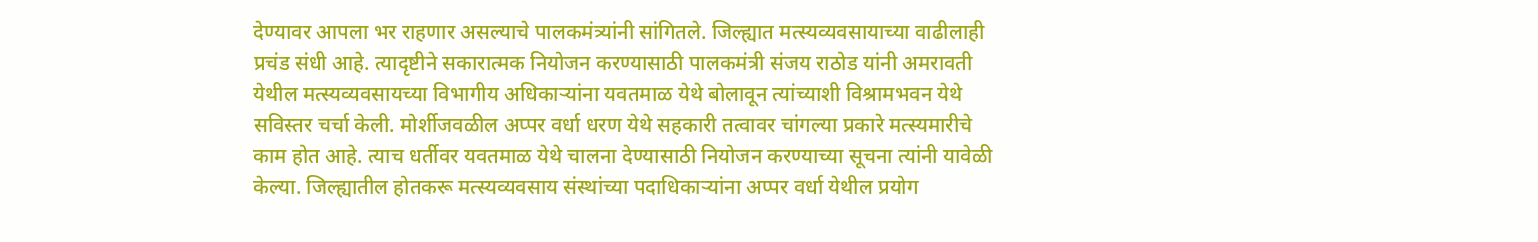देण्यावर आपला भर राहणार असल्याचे पालकमंत्र्यांनी सांगितले. जिल्ह्यात मत्स्यव्यवसायाच्या वाढीलाही प्रचंड संधी आहे. त्यादृष्टीने सकारात्मक नियोजन करण्यासाठी पालकमंत्री संजय राठोड यांनी अमरावती येथील मत्स्यव्यवसायच्या विभागीय अधिकाऱ्यांना यवतमाळ येथे बोलावून त्यांच्याशी विश्रामभवन येथे सविस्तर चर्चा केली. मोर्शीजवळील अप्पर वर्धा धरण येथे सहकारी तत्वावर चांगल्या प्रकारे मत्स्यमारीचे काम होत आहे. त्याच धर्तीवर यवतमाळ येथे चालना देण्यासाठी नियोजन करण्याच्या सूचना त्यांनी यावेळी केल्या. जिल्ह्यातील होतकरू मत्स्यव्यवसाय संस्थांच्या पदाधिकाऱ्यांना अप्पर वर्धा येथील प्रयोग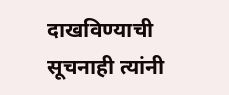दाखविण्याची सूचनाही त्यांनी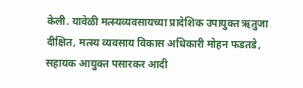केली. यावेळी मत्स्यव्यवसायच्या प्रादेशिक उपायुक्त ऋतुजा दीक्षित, मत्स्य व्यवसाय विकास अधिकारी मोहन फडतडे, सहायक आयुक्त पसारकर आदी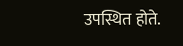उपस्थित होते.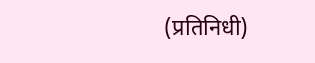(प्रतिनिधी)